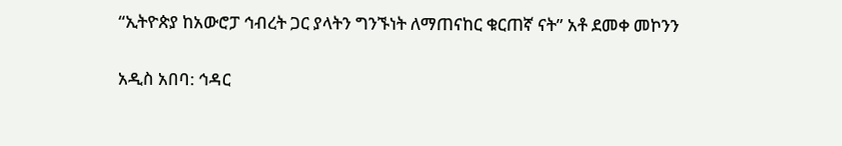“ኢትዮጵያ ከአውሮፓ ኅብረት ጋር ያላትን ግንኙነት ለማጠናከር ቁርጠኛ ናት” አቶ ደመቀ መኮንን

አዲስ አበባ: ኅዳር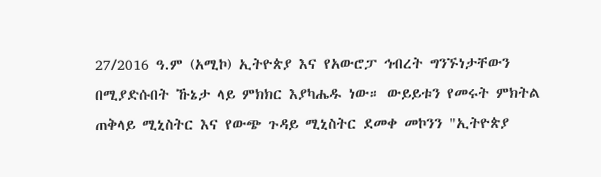27/2016 ዓ.ም (አሚኮ) ኢትዮጵያ እና የአውሮፓ ኅብረት ግንኙነታቸውን በሚያድሱበት ኹኔታ ላይ ምክክር እያካሔዱ ነው። ውይይቱን የመሩት ምክትል ጠቅላይ ሚኒስትር እና የውጭ ጉዳይ ሚኒስትር ደመቀ መኮንን "ኢትዮጵያ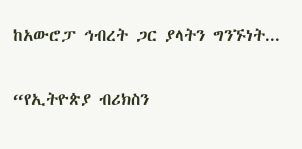ከአውሮፓ ኅብረት ጋር ያላትን ግንኙነት...

“የኢትዮጵያ ብሪክስን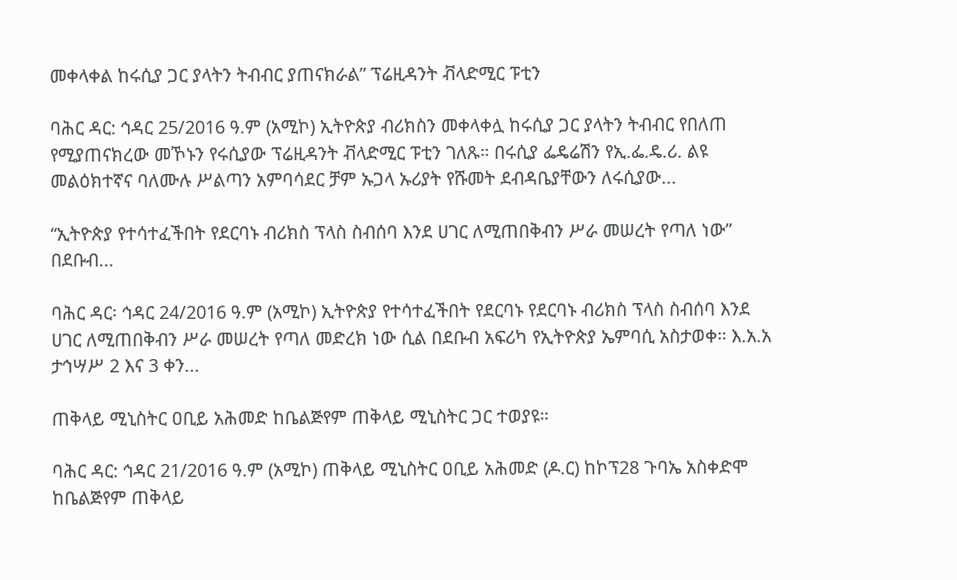መቀላቀል ከሩሲያ ጋር ያላትን ትብብር ያጠናክራል” ፕሬዚዳንት ቭላድሚር ፑቲን

ባሕር ዳር: ኅዳር 25/2016 ዓ.ም (አሚኮ) ኢትዮጵያ ብሪክስን መቀላቀሏ ከሩሲያ ጋር ያላትን ትብብር የበለጠ የሚያጠናክረው መኾኑን የሩሲያው ፕሬዚዳንት ቭላድሚር ፑቲን ገለጹ። በሩሲያ ፌዴሬሽን የኢ.ፌ.ዴ.ሪ. ልዩ መልዕክተኛና ባለሙሉ ሥልጣን አምባሳደር ቻም ኡጋላ ኡሪያት የሹመት ደብዳቤያቸውን ለሩሲያው...

“ኢትዮጵያ የተሳተፈችበት የደርባኑ ብሪክስ ፕላስ ስብሰባ እንደ ሀገር ለሚጠበቅብን ሥራ መሠረት የጣለ ነው” በደቡብ...

ባሕር ዳር፡ ኅዳር 24/2016 ዓ.ም (አሚኮ) ኢትዮጵያ የተሳተፈችበት የደርባኑ የደርባኑ ብሪክስ ፕላስ ስብሰባ እንደ ሀገር ለሚጠበቅብን ሥራ መሠረት የጣለ መድረክ ነው ሲል በደቡብ አፍሪካ የኢትዮጵያ ኤምባሲ አስታወቀ። እ.አ.አ ታኅሣሥ 2 እና 3 ቀን...

ጠቅላይ ሚኒስትር ዐቢይ አሕመድ ከቤልጅየም ጠቅላይ ሚኒስትር ጋር ተወያዩ።

ባሕር ዳር: ኅዳር 21/2016 ዓ.ም (አሚኮ) ጠቅላይ ሚኒስትር ዐቢይ አሕመድ (ዶ.ር) ከኮፕ28 ጉባኤ አስቀድሞ ከቤልጅየም ጠቅላይ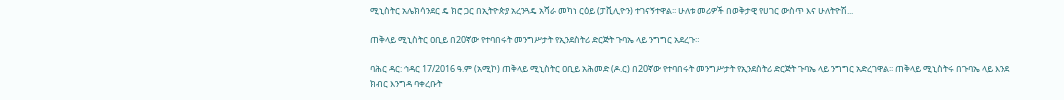ሚኒስትር አሌክሳንደር ዴ ክሮ ጋር በኢትዮጵያ አረንጓዴ አሻራ መካነ ርዕይ (ፓቪሊዮን) ተገናኝተዋል፡፡ ሁለቱ መሪዎች በወቅታዊ የሀገር ውስጥ እና ሁለትዮሽ...

ጠቅላይ ሚኒስትር ዐቢይ በ20ኛው የተባበሩት መንግሥታት የኢንደስትሪ ድርጅት ጉባኤ ላይ ንግግር አደረጉ።

ባሕር ዳር: ኅዳር 17/2016 ዓ.ም (አሚኮ) ጠቅላይ ሚኒስትር ዐቢይ አሕመድ (ዶ.ር) በ20ኛው የተባበሩት መንግሥታት የኢንደስትሪ ድርጅት ጉባኤ ላይ ንግግር አድረገዋል፡፡ ጠቅላይ ሚኒስትሩ በጉባኤ ላይ እንደ ክብር እንግዳ ባቀረቡት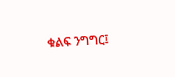ቁልፍ ንግግር፤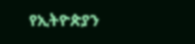የኢትዮጵያን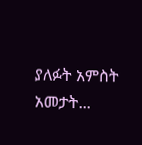ያለፉት አምስት አመታት...